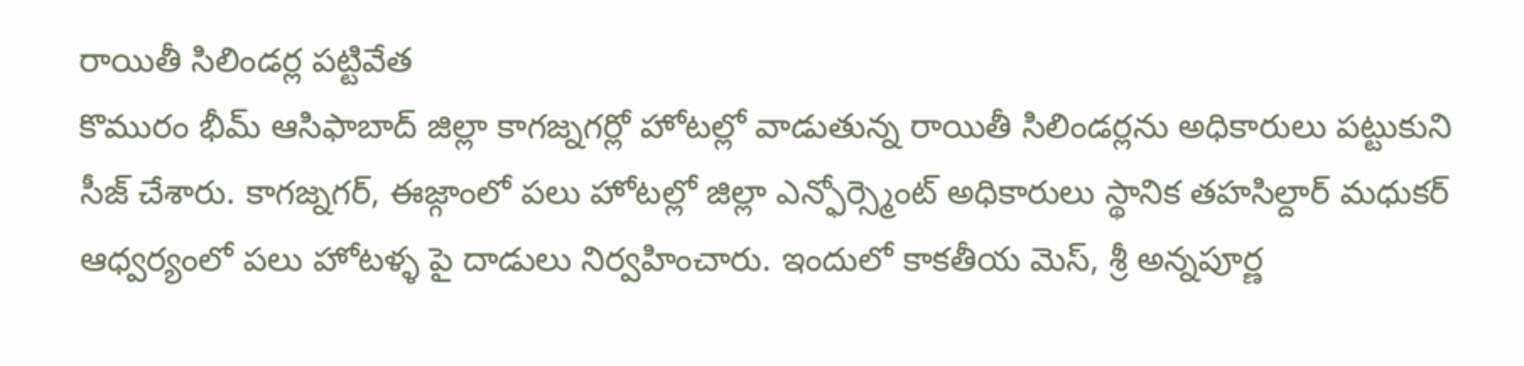రాయితీ సిలిండర్ల పట్టివేత
కొమురం భీమ్ ఆసిఫాబాద్ జిల్లా కాగజ్నగర్లో హోటల్లో వాడుతున్న రాయితీ సిలిండర్లను అధికారులు పట్టుకుని సీజ్ చేశారు. కాగజ్నగర్, ఈజ్గాంలో పలు హోటల్లో జిల్లా ఎన్ఫోర్స్మెంట్ అధికారులు స్థానిక తహసిల్దార్ మధుకర్ ఆధ్వర్యంలో పలు హోటళ్ళ పై దాడులు నిర్వహించారు. ఇందులో కాకతీయ మెస్, శ్రీ అన్నపూర్ణ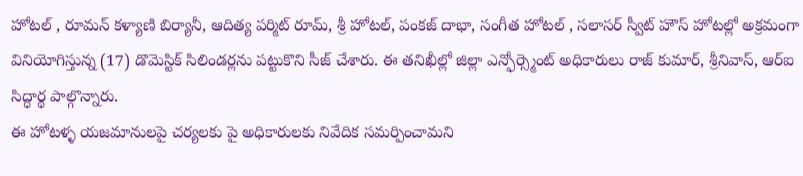హోటల్ , రూమన్ కళ్యాణి బిర్యానీ, ఆదిత్య పర్మిట్ రూమ్, శ్రీ హోటల్, పంకజ్ దాభా, సంగీత హోటల్ , సలాసర్ స్వీట్ హౌస్ హోటల్లో అక్రమంగా వినియోగిస్తున్న (17) డొమెస్టిక్ సిలిండర్లను పట్టుకొని సీజ్ చేశారు. ఈ తనిఖీల్లో జిల్లా ఎన్ఫోర్స్మెంట్ అధికారులు రాజ్ కుమార్, శ్రీనివాస్, ఆర్ఐ సిద్ధార్థ పాల్గొన్నారు.
ఈ హోటళ్ళ యజమానులపై చర్యలకు పై అధికారులకు నివేదిక సమర్పించామని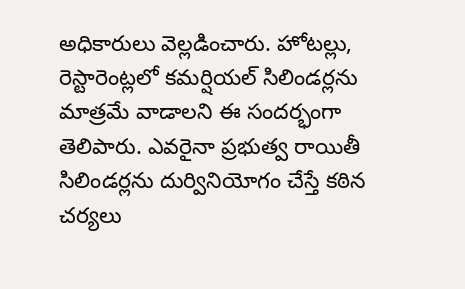అధికారులు వెల్లడించారు. హోటల్లు, రెస్టారెంట్లలో కమర్షియల్ సిలిండర్లను మాత్రమే వాడాలని ఈ సందర్భంగా తెలిపారు. ఎవరైనా ప్రభుత్వ రాయితీ సిలిండర్లను దుర్వినియోగం చేస్తే కఠిన చర్యలు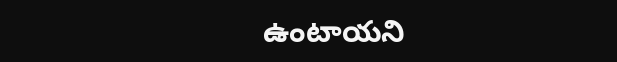ఉంటాయని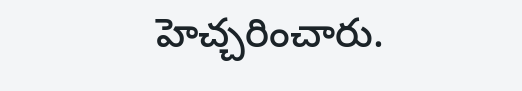హెచ్చరించారు.